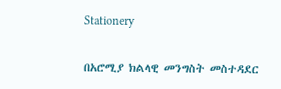Stationery

በአሮሚያ ክልላዊ መንግስት መስተዳደር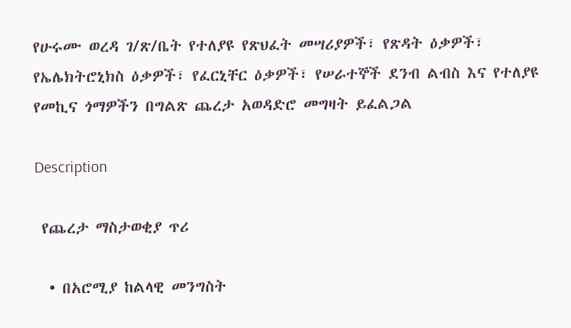የሁሩሙ ወረዳ ገ/ጽ/ቤት የተለያዩ የጽህፈት መሣሪያዎች፣ የጽዳት ዕቃዎች፣ የኤሌክትሮኒክስ ዕቃዎች፣ የፈርኒቸር ዕቃዎች፣ የሠራተኞች ደንብ ልብስ እና የተለያዩ የመኪና ጎማዎችን በግልጽ ጨረታ አወዳድሮ መግዛት ይፈልጋል

Description

 የጨረታ ማስታወቂያ ጥሪ

  • በአሮሚያ ከልላዊ መንግስት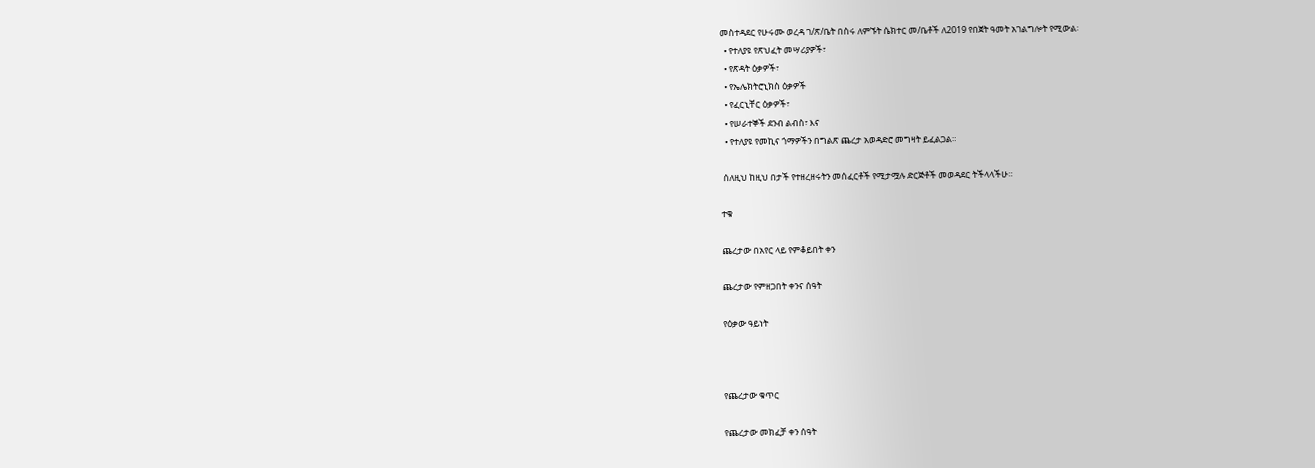መስተዳደር የሁሩሙ ወረዳ ገ/ጽ/ቤት በስሩ ለምኙት ሴክተር መ/ቤቶች ለ2019 የበጀት ዓመት አገልግሎት የሚውል፡
  • የተለያዩ የጽህፈት መሣሪያዎች፣
  • የጽዳት ዕቃዎች፣
  • የኤሌክትሮኒክስ ዕቃዎች
  • የፈርኒቸር ዕቃዎች፣
  • የሠራተኞች ደንብ ልብስ፣ እና
  • የተለያዩ የመኪና ጎማዎችን በግልጽ ጨረታ አወዳድሮ መግዛት ይፈልጋል።

 ሰለዚህ ከዚህ በታች የተዘረዘሩትን መሰፈርቶች የሚታሟሉ ድርጅቶች መወዳደር ትችላላችሁ።

ተቁ

ጨረታው በአየር ላይ የምቆይበት ቀን

ጨረታው የምዘጋበት ቀንና ሰዓት

የዕቃው ዓይነት



የጨረታው ቁጥር

የጨረታው መክፈቻ ቀን ሰዓት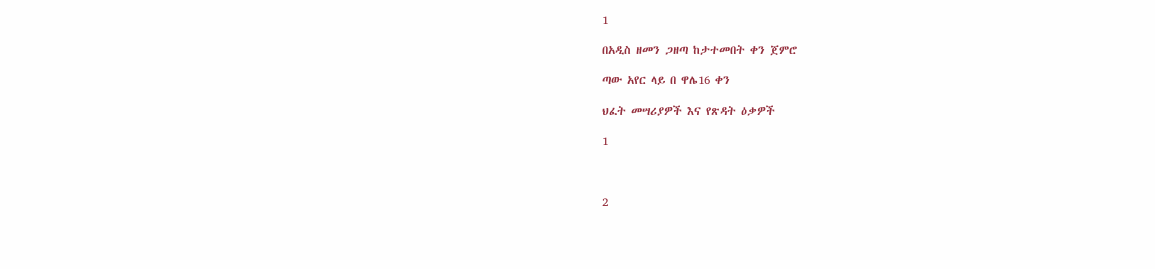1

በአዲስ ዘመን ጋዘጣ ከታተመበት ቀን ጀምሮ

ጣው አየር ላይ በ ዋሌ16 ቀን

ህፈት መሣሪያዎች እና የጽዳት ዕቃዎች

1



2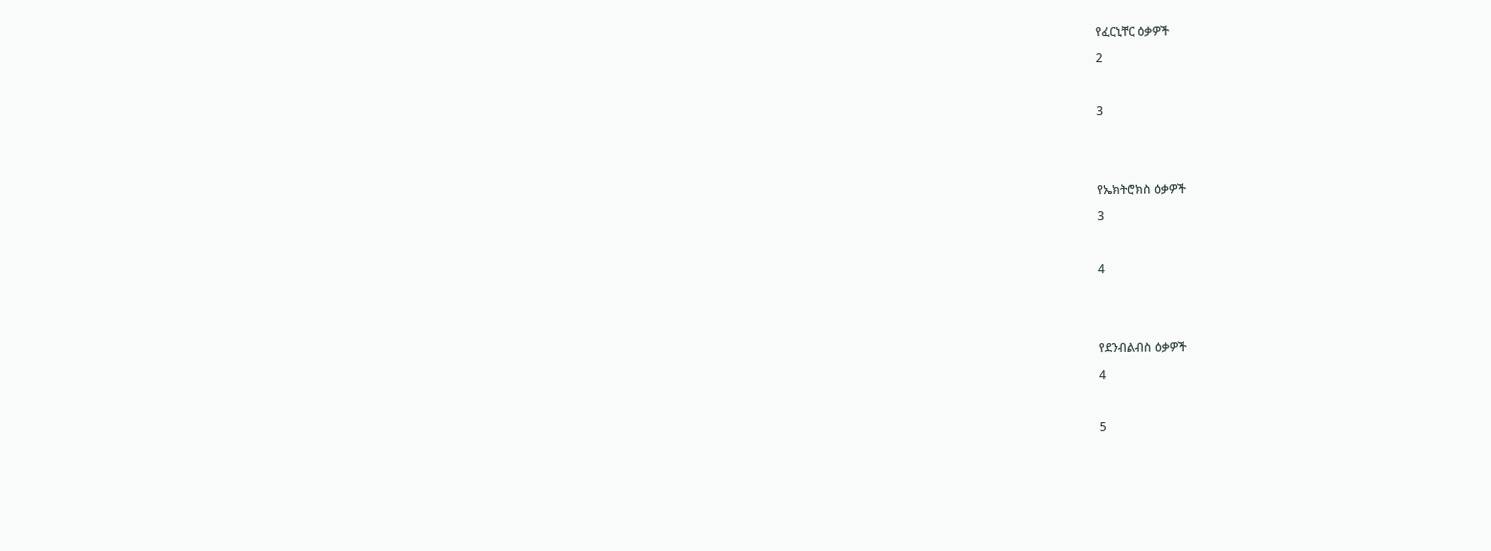የፈርኒቸር ዕቃዎች

2



3





የኤክትሮክስ ዕቃዎች

3



4





የደንብልብስ ዕቃዎች

4



5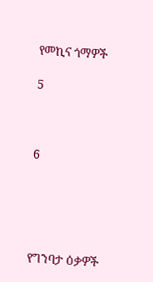የመኪና ጎማዎች

5



6





የግንባታ ዕቃዎች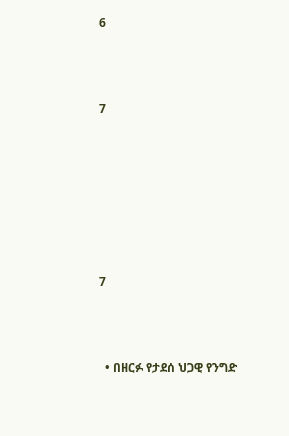6



7







7



  • በዘርፉ የታደሰ ህጋዊ የንግድ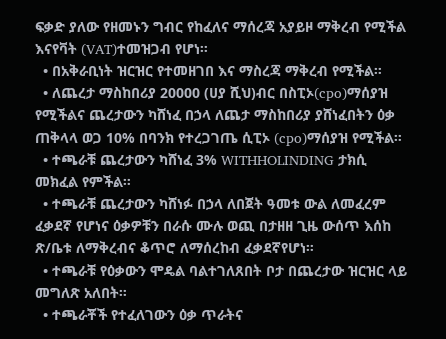ፍቃድ ያለው የዘመኑን ግብር የከፈለና ማሰረጃ አያይዞ ማቅረብ የሚችል እናየቫት (VAT)ተመዝጋብ የሆነ።
  • በአቅራቢነት ዝርዝር የተመዘገበ እና ማስረጃ ማቅረብ የሚችል።
  • ለጨረታ ማስከበሪያ 20000 (ሀያ ሺህ)ብር በስፒኦ(cpo)ማሰያዝ የሚችልና ጨረታውን ካሸነፈ በኃላ ለጨታ ማስከበሪያ ያሸነፈበትን ዕቃ ጠቅላላ ወጋ 10% በባንክ የተረጋገጤ ሲፒኦ (cpo)ማሰያዝ የሚችል።
  • ተጫራቹ ጨረታውን ካሸነፈ 3% WITHHOLINDING ታክሲ መክፈል የምችል።
  • ተጫራቹ ጨረታውን ካሸነፉ በኃላ ለበጀት ዓመቱ ውል ለመፈረም ፈቃደኛ የሆነና ዕቃዎቹን በራሱ ሙሉ ወጪ በታዘዘ ጊዜ ውሰጥ እሰከ ጽ/ቤቱ ለማቅረብና ቆጥሮ ለማሰረከብ ፈቃደኛየሆነ።
  • ተጫራቹ የዕቃውን ሞዴል ባልተገለጸበት ቦታ በጨረታው ዝርዝር ላይ መግለጽ አለበት።
  • ተጫራቾች የተፈለገውን ዕቃ ጥራትና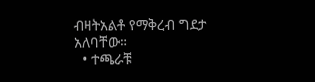ብዛትአልቶ የማቅረብ ግደታ አለባቸው።
  • ተጫራቹ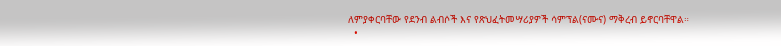ለምያቀርባቸው የደንብ ልብሶች እና የጽህፈትመሣሪያዎች ሳምፕል(ናሙና) ማቅረብ ይኖርባቸዋል።
  •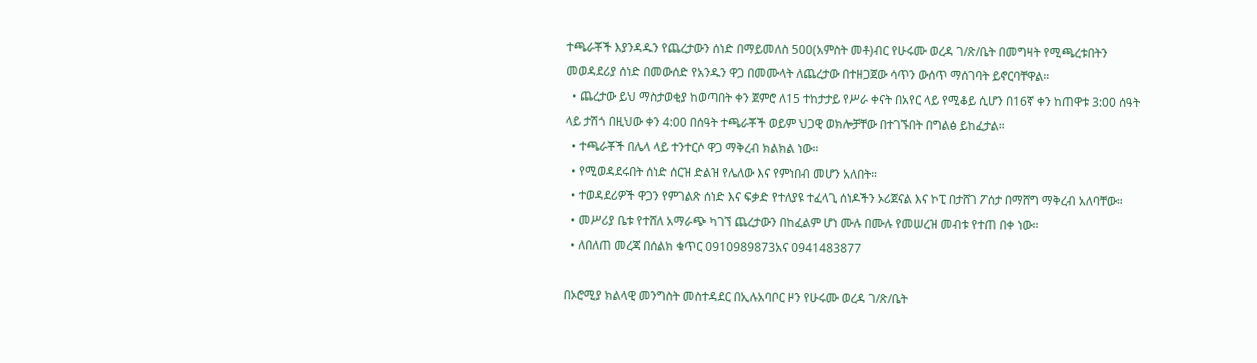ተጫራቾች እያንዳዱን የጨረታውን ሰነድ በማይመለስ 500(አምስት መቶ)ብር የሁሩሙ ወረዳ ገ/ጽ/ቤት በመግዛት የሚጫረቱበትን መወዳደሪያ ሰነድ በመውሰድ የአንዱን ዋጋ በመሙላት ለጨረታው በተዘጋጀው ሳጥን ውሰጥ ማሰገባት ይኖርባቸዋል።
  • ጨረታው ይህ ማስታወቂያ ከወጣበት ቀን ጀምሮ ለ15 ተከታታይ የሥራ ቀናት በአየር ላይ የሚቆይ ሲሆን በ16ኛ ቀን ከጠዋቱ 3:00 ሰዓት ላይ ታሽጎ በዚህው ቀን 4:00 በሰዓት ተጫራቾች ወይም ህጋዊ ወክሎቻቸው በተገኙበት በግልፅ ይከፈታል።
  • ተጫራቾች በሌላ ላይ ተንተርሶ ዋጋ ማቅረብ ክልክል ነው።
  • የሚወዳደሩበት ሰነድ ሰርዝ ድልዝ የሌለው እና የምነበብ መሆን አለበት።
  • ተወዳደሪዎች ዋጋን የምገልጽ ሰነድ እና ፍቃድ የተለያዩ ተፈላጊ ሰነዶችን ኦሪጀናል እና ኮፒ በታሸገ ፖሰታ በማሸግ ማቅረብ አለባቸው።
  • መሥሪያ ቤቱ የተሸለ አማራጭ ካገኘ ጨረታውን በከፈልም ሆነ ሙሉ በሙሉ የመሠረዝ መብቱ የተጠ በቀ ነው።
  • ለበለጠ መረጃ በሰልክ ቁጥር 0910989873አና 0941483877

በኦሮሚያ ክልላዊ መንግስት መስተዳደር በኢሉአባቦር ዞን የሁሩሙ ወረዳ ገ/ጽ/ቤት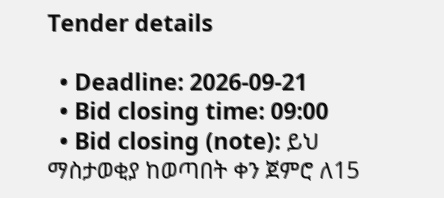Tender details

  • Deadline: 2026-09-21
  • Bid closing time: 09:00
  • Bid closing (note): ይህ ማስታወቂያ ከወጣበት ቀን ጀምሮ ለ15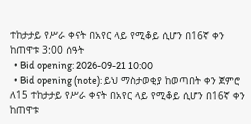ተከታታይ የሥራ ቀናት በአየር ላይ የሚቆይ ሲሆን በ16ኛ ቀን ከጠዋቱ 3:00 ሰዓት
  • Bid opening: 2026-09-21 10:00
  • Bid opening (note): ይህ ማስታወቂያ ከወጣበት ቀን ጀምሮ ለ15 ተከታታይ የሥራ ቀናት በአየር ላይ የሚቆይ ሲሆን በ16ኛ ቀን ከጠዋቱ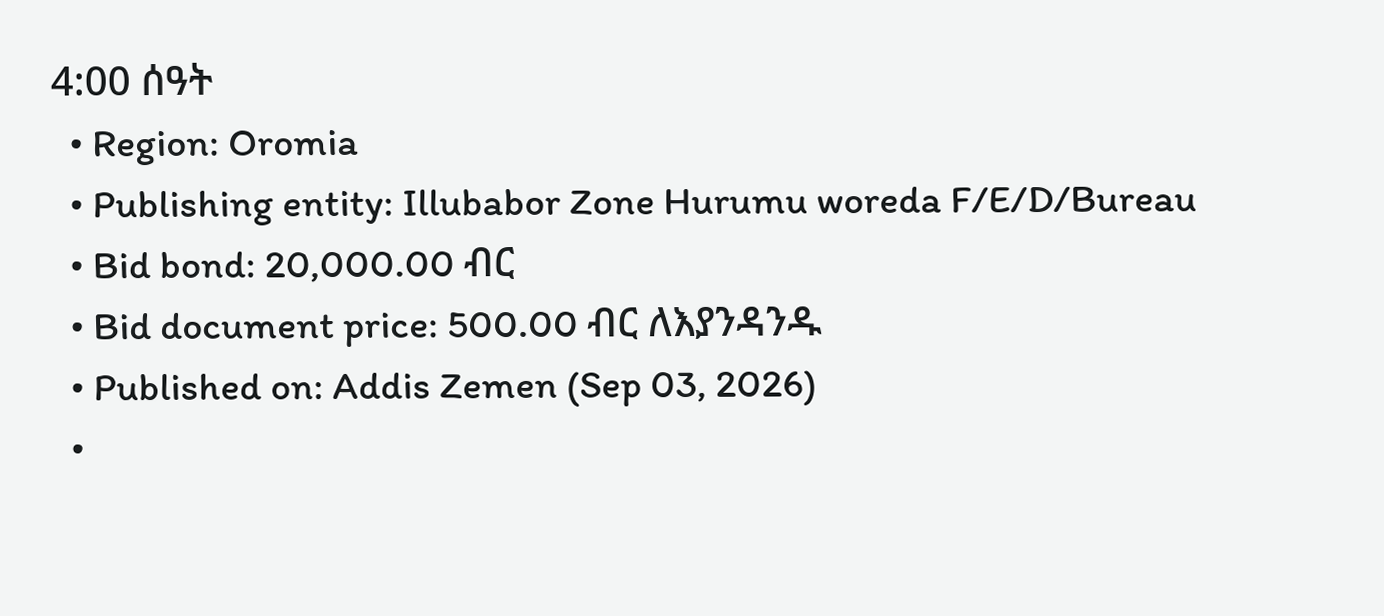4:00 ሰዓት
  • Region: Oromia
  • Publishing entity: Illubabor Zone Hurumu woreda F/E/D/Bureau
  • Bid bond: 20,000.00 ብር
  • Bid document price: 500.00 ብር ለእያንዳንዱ
  • Published on: Addis Zemen (Sep 03, 2026)
  •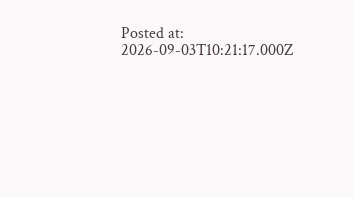Posted at: 2026-09-03T10:21:17.000Z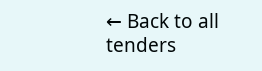← Back to all tenders